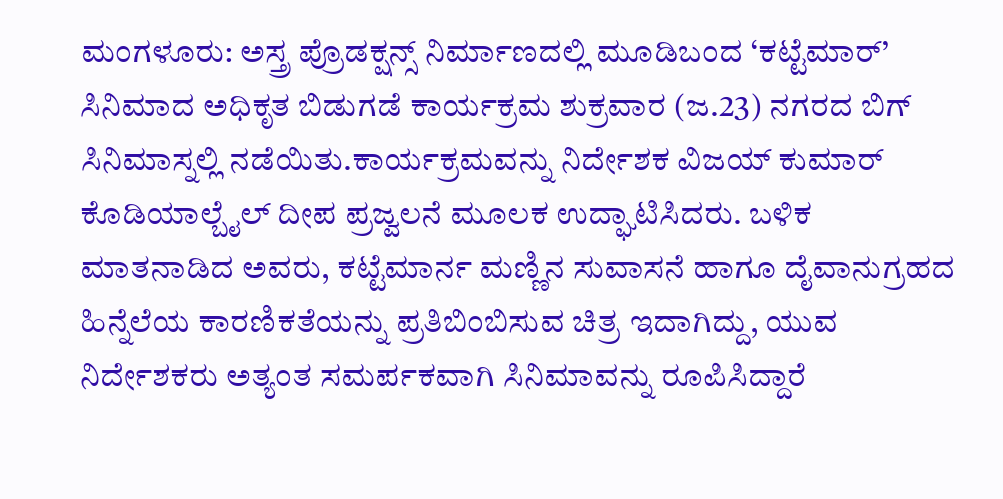ಮಂಗಳೂರು: ಅಸ್ತ್ರ ಪ್ರೊಡಕ್ಷನ್ಸ್ ನಿರ್ಮಾಣದಲ್ಲಿ ಮೂಡಿಬಂದ ‘ಕಟ್ಟೆಮಾರ್’ ಸಿನಿಮಾದ ಅಧಿಕೃತ ಬಿಡುಗಡೆ ಕಾರ್ಯಕ್ರಮ ಶುಕ್ರವಾರ (ಜ.23) ನಗರದ ಬಿಗ್ ಸಿನಿಮಾಸ್ನಲ್ಲಿ ನಡೆಯಿತು.ಕಾರ್ಯಕ್ರಮವನ್ನು ನಿರ್ದೇಶಕ ವಿಜಯ್ ಕುಮಾರ್ ಕೊಡಿಯಾಲ್ಬೈಲ್ ದೀಪ ಪ್ರಜ್ವಲನೆ ಮೂಲಕ ಉದ್ಘಾಟಿಸಿದರು. ಬಳಿಕ ಮಾತನಾಡಿದ ಅವರು, ಕಟ್ಟೆಮಾರ್ನ ಮಣ್ಣಿನ ಸುವಾಸನೆ ಹಾಗೂ ದೈವಾನುಗ್ರಹದ ಹಿನ್ನೆಲೆಯ ಕಾರಣಿಕತೆಯನ್ನು ಪ್ರತಿಬಿಂಬಿಸುವ ಚಿತ್ರ ಇದಾಗಿದ್ದು, ಯುವ ನಿರ್ದೇಶಕರು ಅತ್ಯಂತ ಸಮರ್ಪಕವಾಗಿ ಸಿನಿಮಾವನ್ನು ರೂಪಿಸಿದ್ದಾರೆ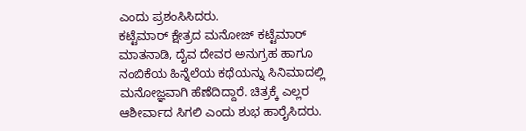ಎಂದು ಪ್ರಶಂಸಿಸಿದರು.
ಕಟ್ಟೆಮಾರ್ ಕ್ಷೇತ್ರದ ಮನೋಜ್ ಕಟ್ಟೆಮಾರ್ ಮಾತನಾಡಿ, ದೈವ ದೇವರ ಅನುಗ್ರಹ ಹಾಗೂ ನಂಬಿಕೆಯ ಹಿನ್ನೆಲೆಯ ಕಥೆಯನ್ನು ಸಿನಿಮಾದಲ್ಲಿ ಮನೋಜ್ಞವಾಗಿ ಹೆಣೆದಿದ್ದಾರೆ. ಚಿತ್ರಕ್ಕೆ ಎಲ್ಲರ ಆಶೀರ್ವಾದ ಸಿಗಲಿ ಎಂದು ಶುಭ ಹಾರೈಸಿದರು.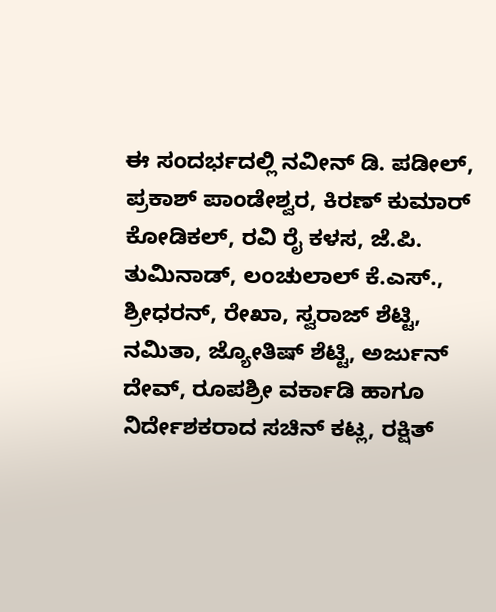ಈ ಸಂದರ್ಭದಲ್ಲಿ ನವೀನ್ ಡಿ. ಪಡೀಲ್, ಪ್ರಕಾಶ್ ಪಾಂಡೇಶ್ವರ, ಕಿರಣ್ ಕುಮಾರ್ ಕೋಡಿಕಲ್, ರವಿ ರೈ ಕಳಸ, ಜೆ.ಪಿ. ತುಮಿನಾಡ್, ಲಂಚುಲಾಲ್ ಕೆ.ಎಸ್., ಶ್ರೀಧರನ್, ರೇಖಾ, ಸ್ವರಾಜ್ ಶೆಟ್ಟಿ, ನಮಿತಾ, ಜ್ಯೋತಿಷ್ ಶೆಟ್ಟಿ, ಅರ್ಜುನ್ ದೇವ್, ರೂಪಶ್ರೀ ವರ್ಕಾಡಿ ಹಾಗೂ ನಿರ್ದೇಶಕರಾದ ಸಚಿನ್ ಕಟ್ಲ, ರಕ್ಷಿತ್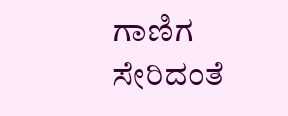ಗಾಣಿಗ ಸೇರಿದಂತೆ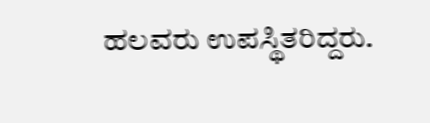ಹಲವರು ಉಪಸ್ಥಿತರಿದ್ದರು.